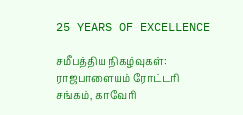25 YEARS OF EXCELLENCE

சமீபத்திய நிகழ்வுகள்:
ராஜபாளையம் ரோட்டரி சங்கம், காவேரி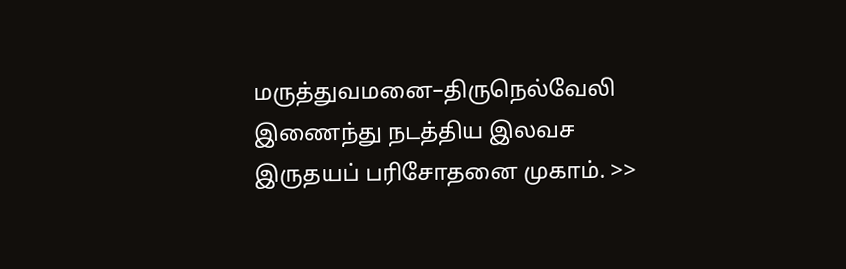மருத்துவமனை–திருநெல்வேலி இணைந்து நடத்திய இலவச இருதயப் பரிசோதனை முகாம். >>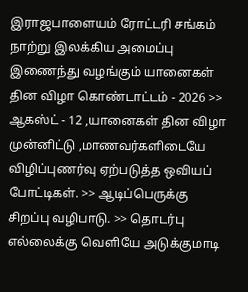இராஜபாளையம் ரோட்டரி சங்கம் நாற்று இலக்கிய அமைப்பு இணைந்து வழங்கும் யானைகள் தின விழா கொண்டாட்டம் - 2026 >> ஆகஸ்ட் - 12 ,யானைகள் தின விழா முன்னிட்டு ,மாணவர்களிடையே விழிப்புணர்வு ஏற்படுத்த ஒவியப் போட்டிகள். >> ஆடிப்பெருக்கு சிறப்பு வழிபாடு. >> தொடர்பு எல்லைக்கு வெளியே அடுக்குமாடி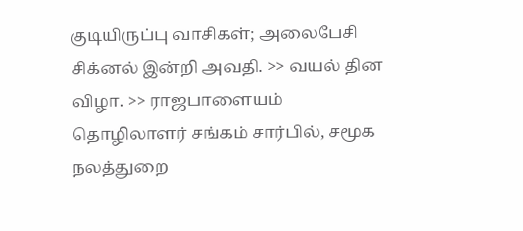குடியிருப்பு வாசிகள்; அலைபேசி சிக்னல் இன்றி அவதி. >> வயல் தின விழா. >> ராஜபாளையம் தொழிலாளர் சங்கம் சார்பில், சமூக நலத்துறை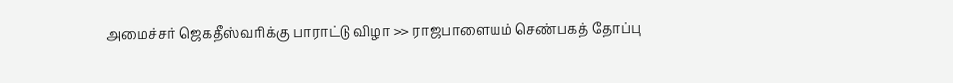அமைச்சர் ஜெகதீஸ்வரிக்கு பாராட்டு விழா >> ராஜபாளையம் செண்பகத் தோப்பு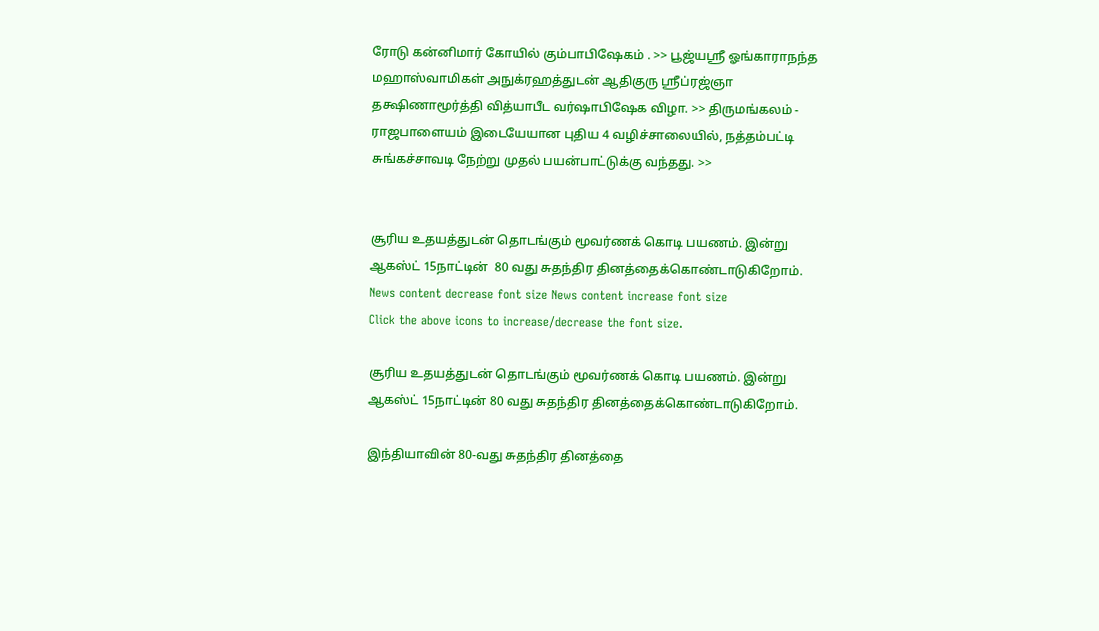ரோடு கன்னிமார் கோயில் கும்பாபிஷேகம் . >> பூஜ்யஸ்ரீ ஓங்காராநந்த மஹாஸ்வாமிகள் அநுக்ரஹத்துடன் ஆதிகுரு ஸ்ரீப்ரஜ்ஞா தக்ஷிணாமூர்த்தி வித்யாபீட வர்ஷாபிஷேக விழா. >> திருமங்கலம் - ராஜபாளையம் இடையேயான புதிய 4 வழிச்சாலையில், நத்தம்பட்டி சுங்கச்சாவடி நேற்று முதல் பயன்பாட்டுக்கு வந்தது. >>


சூரிய உதயத்துடன் தொடங்கும் மூவர்ணக் கொடி பயணம். இன்று ஆகஸ்ட் 15நாட்டின்  80 வது சுதந்திர தினத்தைக்கொண்டாடுகிறோம்.
News content decrease font size News content increase font size
Click the above icons to increase/decrease the font size.

சூரிய உதயத்துடன் தொடங்கும் மூவர்ணக் கொடி பயணம். இன்று ஆகஸ்ட் 15நாட்டின் 80 வது சுதந்திர தினத்தைக்கொண்டாடுகிறோம்.

இந்தியாவின் 80-வது சுதந்திர தினத்தை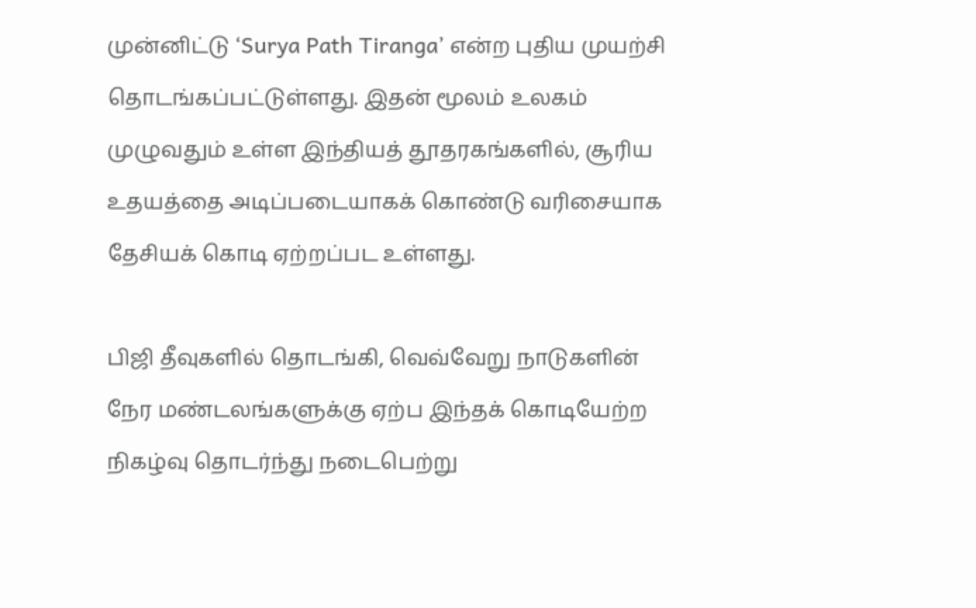முன்னிட்டு ‘Surya Path Tiranga’ என்ற புதிய முயற்சி தொடங்கப்பட்டுள்ளது. இதன் மூலம் உலகம் முழுவதும் உள்ள இந்தியத் தூதரகங்களில், சூரிய உதயத்தை அடிப்படையாகக் கொண்டு வரிசையாக தேசியக் கொடி ஏற்றப்பட உள்ளது.

பிஜி தீவுகளில் தொடங்கி, வெவ்வேறு நாடுகளின் நேர மண்டலங்களுக்கு ஏற்ப இந்தக் கொடியேற்ற நிகழ்வு தொடர்ந்து நடைபெற்று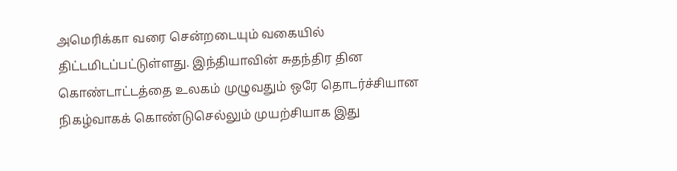அமெரிக்கா வரை சென்றடையும் வகையில் திட்டமிடப்பட்டுள்ளது. இந்தியாவின் சுதந்திர தின கொண்டாட்டத்தை உலகம் முழுவதும் ஒரே தொடர்ச்சியான நிகழ்வாகக் கொண்டுசெல்லும் முயற்சியாக இது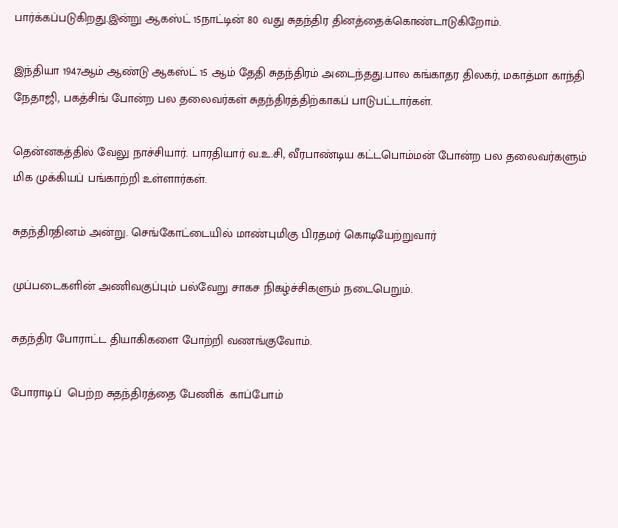பார்க்கப்படுகிறது.இன்று ஆகஸ்ட் 15நாட்டின் 80 வது சுதந்திர தினத்தைக்கொண்டாடுகிறோம்.

இந்தியா 1947ஆம் ஆண்டு ஆகஸ்ட் 15 ஆம் தேதி சுதந்திரம் அடைந்தது.பால கங்காதர திலகர், மகாத்மா காந்தி நேதாஜி, பகத்சிங் போன்ற பல தலைவர்கள் சுதந்திரத்திற்காகப் பாடுபட்டார்கள்.

தென்னகத்தில் வேலு நாச்சியார். பாரதியார் வ.உ.சி, வீரபாண்டிய கட்டபொம்மன் போன்ற பல தலைவர்களும் மிக முக்கியப் பங்காற்றி உள்ளார்கள்.

சுதந்திரதினம் அன்று. செங்கோட்டையில் மாண்புமிகு பிரதமர் கொடியேற்றுவார்

முப்படைகளின் அணிவகுப்பும் பல்வேறு சாகச நிகழ்ச்சிகளும் நடைபெறும்.

சுதந்திர போராட்ட தியாகிகளை போற்றி வணங்குவோம்.

போராடிப்  பெற்ற சுதந்திரத்தை பேணிக்  காப்போம்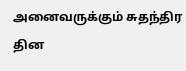அனைவருக்கும் சுதந்திர தின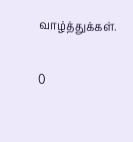வாழ்த்துக்கள்.

0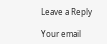Leave a Reply

Your email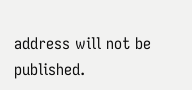address will not be published.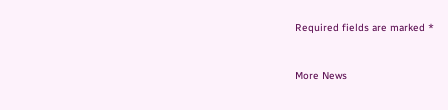Required fields are marked *


More News